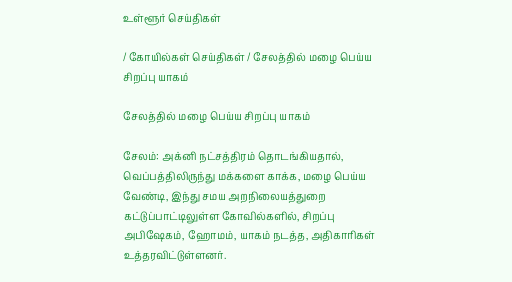உள்ளூர் செய்திகள்

/ கோயில்கள் செய்திகள் / சேலத்தில் மழை பெய்ய சிறப்பு யாகம்

சேலத்தில் மழை பெய்ய சிறப்பு யாகம்

சேலம்: அக்னி நட்சத்திரம் தொடங்கியதால், வெப்பத்திலிருந்து மக்களை காக்க, மழை பெய்ய வேண்டி, இந்து சமய அறநிலையத்துறை கட்டுப்பாட்டிலுள்ள கோவில்களில், சிறப்பு அபிஷேகம், ஹோமம், யாகம் நடத்த, அதிகாரிகள் உத்தரவிட்டுள்ளனர்.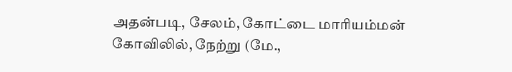அதன்படி, சேலம், கோட்டை மாரியம்மன் கோவிலில், நேற்று (மே.,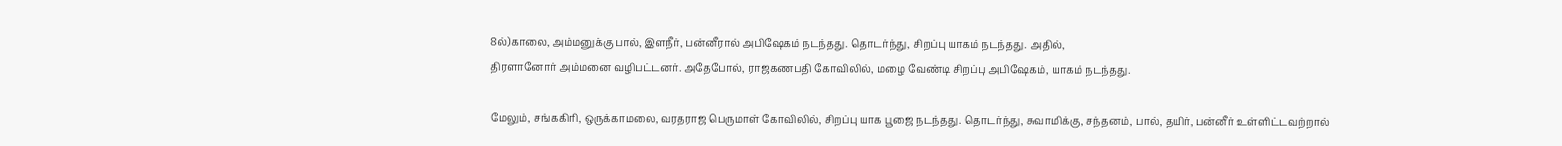8ல்)காலை, அம்மனுக்கு பால், இளநீர், பன்னீரால் அபிஷேகம் நடந்தது. தொடர்ந்து, சிறப்பு யாகம் நடந்தது. அதில்,
திரளானோர் அம்மனை வழிபட்டனர். அதேபோல், ராஜகணபதி கோவிலில், மழை வேண்டி சிறப்பு அபிஷேகம், யாகம் நடந்தது.

மேலும், சங்ககிரி, ஒருக்காமலை, வரதராஜ பெருமாள் கோவிலில், சிறப்பு யாக பூஜை நடந்தது. தொடர்ந்து, சுவாமிக்கு, சந்தனம், பால், தயிர், பன்னீர் உள்ளிட்டவற்றால்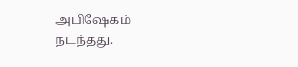அபிஷேகம்
நடந்தது.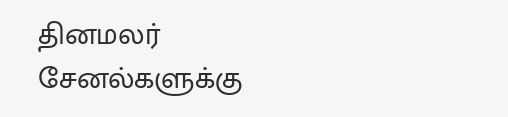தினமலர் சேனல்களுக்கு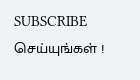SUBSCRIBE செய்யுங்கள் !